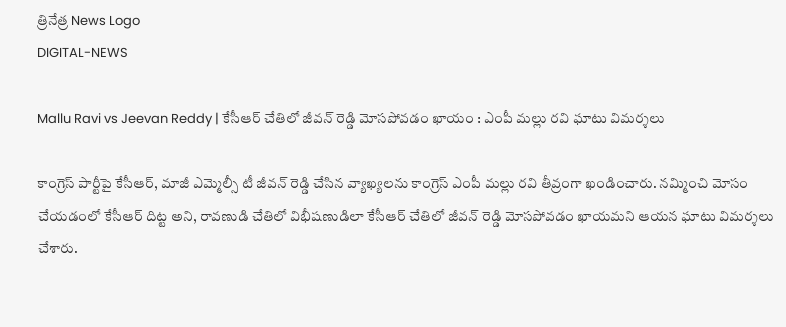త్రినేత్ర News Logo
DIGITAL-NEWS

Mallu Ravi vs Jeevan Reddy | కేసీఆర్ చేతిలో జీవన్ రెడ్డి మోసపోవడం ఖాయం : ఎంపీ మల్లు రవి ఘాటు విమర్శలు

కాంగ్రెస్ పార్టీపై కేసీఆర్, మాజీ ఎమ్మెల్సీ టీ జీవన్ రెడ్డి చేసిన వ్యాఖ్యలను కాంగ్రెస్ ఎంపీ మల్లు రవి తీవ్రంగా ఖండించారు. నమ్మించి మోసం చేయడంలో కేసీఆర్ దిట్ట అని, రావణుడి చేతిలో విభీషణుడిలా కేసీఆర్ చేతిలో జీవన్ రెడ్డి మోసపోవడం ఖాయమని ఆయన ఘాటు విమర్శలు చేశారు.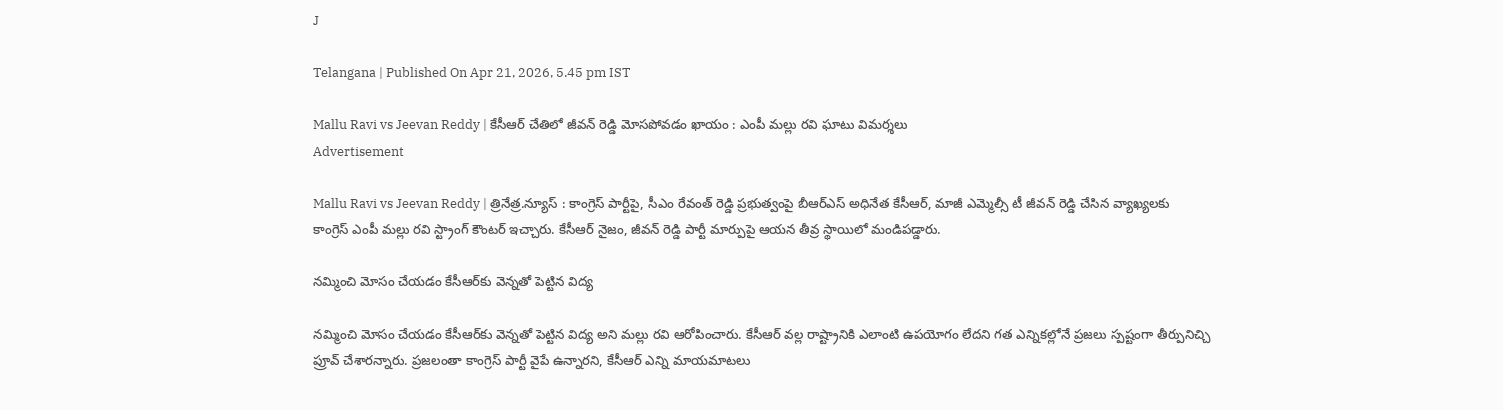J

Telangana | Published On Apr 21, 2026, 5.45 pm IST

Mallu Ravi vs Jeevan Reddy | కేసీఆర్ చేతిలో జీవన్ రెడ్డి మోసపోవడం ఖాయం : ఎంపీ మల్లు రవి ఘాటు విమర్శలు
Advertisement

Mallu Ravi vs Jeevan Reddy | త్రినేత్ర.న్యూస్ : కాంగ్రెస్ పార్టీపై, సీఎం రేవంత్ రెడ్డి ప్రభుత్వంపై బీఆర్ఎస్ అధినేత కేసీఆర్, మాజీ ఎమ్మెల్సీ టీ జీవన్ రెడ్డి చేసిన వ్యాఖ్యలకు కాంగ్రెస్ ఎంపీ మల్లు రవి స్ట్రాంగ్ కౌంటర్ ఇచ్చారు. కేసీఆర్ నైజం, జీవన్ రెడ్డి పార్టీ మార్పుపై ఆయన తీవ్ర స్థాయిలో మండిపడ్డారు.

నమ్మించి మోసం చేయడం కేసీఆర్‌కు వెన్నతో పెట్టిన విద్య

నమ్మించి మోసం చేయడం కేసీఆర్‌కు వెన్నతో పెట్టిన విద్య అని మల్లు రవి ఆరోపించారు. కేసీఆర్ వల్ల రాష్ట్రానికి ఎలాంటి ఉపయోగం లేదని గత ఎన్నికల్లోనే ప్రజలు స్పష్టంగా తీర్పునిచ్చి ప్రూవ్ చేశారన్నారు. ప్రజలంతా కాంగ్రెస్ పార్టీ వైపే ఉన్నారని, కేసీఆర్ ఎన్ని మాయమాటలు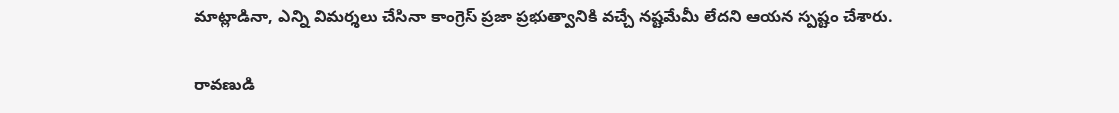మాట్లాడినా, ఎన్ని విమర్శలు చేసినా కాంగ్రెస్ ప్రజా ప్రభుత్వానికి వచ్చే నష్టమేమీ లేదని ఆయన స్పష్టం చేశారు.

రావణుడి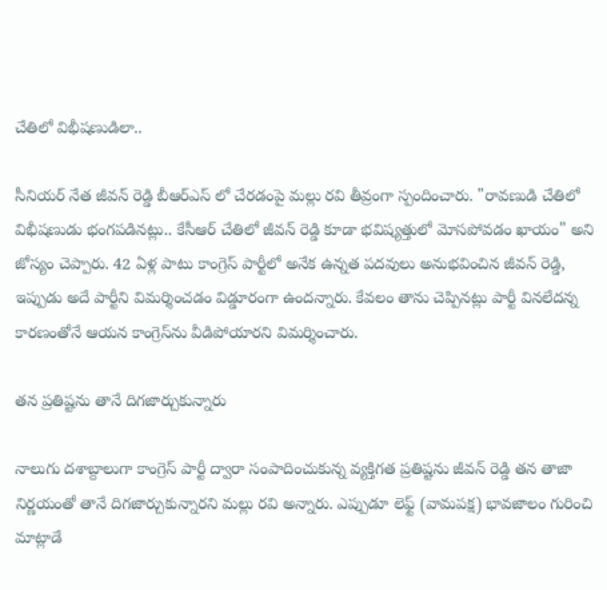చేతిలో విభీషణుడిలా..

సీనియర్ నేత జీవన్ రెడ్డి బీఆర్ఎస్ లో చేరడంపై మల్లు రవి తీవ్రంగా స్పందించారు. "రావణుడి చేతిలో విభీషణుడు భంగపడినట్లు.. కేసీఆర్ చేతిలో జీవన్ రెడ్డి కూడా భవిష్యత్తులో మోసపోవడం ఖాయం" అని జోస్యం చెప్పారు. 42 ఏళ్ల పాటు కాంగ్రెస్ పార్టీలో అనేక ఉన్నత పదవులు అనుభవించిన జీవన్ రెడ్డి, ఇప్పుడు అదే పార్టీని విమర్శించడం విడ్డూరంగా ఉందన్నారు. కేవలం తాను చెప్పినట్లు పార్టీ వినలేదన్న కారణంతోనే ఆయన కాంగ్రెస్‌ను వీడిపోయారని విమర్శించారు.

తన ప్రతిష్టను తానే దిగజార్చుకున్నారు

నాలుగు దశాబ్దాలుగా కాంగ్రెస్ పార్టీ ద్వారా సంపాదించుకున్న వ్యక్తిగత ప్రతిష్టను జీవన్ రెడ్డి తన తాజా నిర్ణయంతో తానే దిగజార్చుకున్నారని మల్లు రవి అన్నారు. ఎప్పుడూ లెఫ్ట్ (వామపక్ష) భావజాలం గురించి మాట్లాడే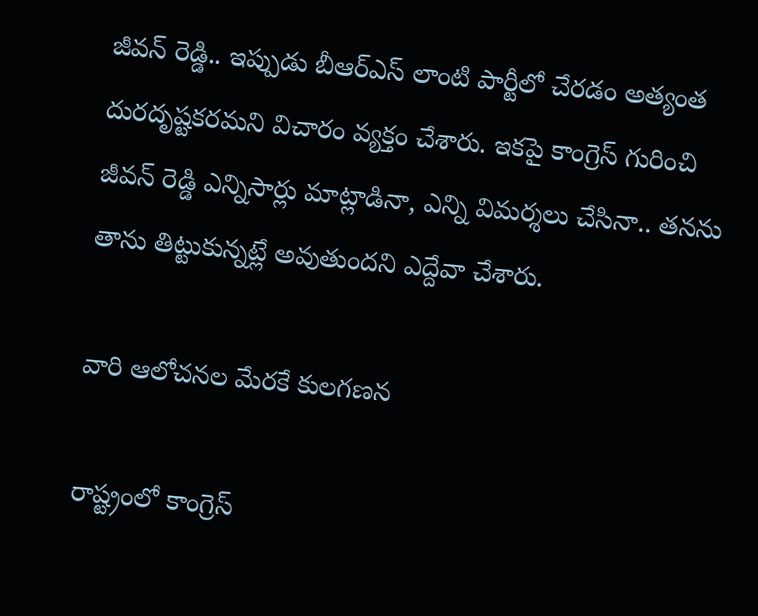జీవన్ రెడ్డి.. ఇప్పుడు బీఆర్ఎస్ లాంటి పార్టీలో చేరడం అత్యంత దురదృష్టకరమని విచారం వ్యక్తం చేశారు. ఇకపై కాంగ్రెస్ గురించి జీవన్ రెడ్డి ఎన్నిసార్లు మాట్లాడినా, ఎన్ని విమర్శలు చేసినా.. తనను తాను తిట్టుకున్నట్లే అవుతుందని ఎద్దేవా చేశారు.

వారి ఆలోచనల మేరకే కులగణన

రాష్ట్రంలో కాంగ్రెస్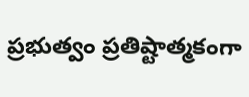ప్రభుత్వం ప్రతిష్టాత్మకంగా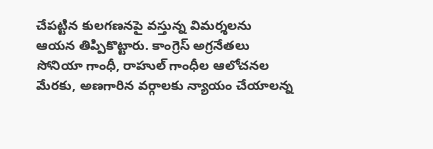చేపట్టిన కులగణనపై వస్తున్న విమర్శలను ఆయన తిప్పికొట్టారు. కాంగ్రెస్ అగ్రనేతలు సోనియా గాంధీ, రాహుల్ గాంధీల ఆలోచనల మేరకు, అణగారిన వర్గాలకు న్యాయం చేయాలన్న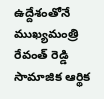ఉద్దేశంతోనే ముఖ్యమంత్రి రేవంత్ రెడ్డి సామాజిక ఆర్థిక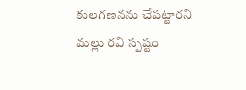కులగణనను చేపట్టారని మల్లు రవి స్పష్టం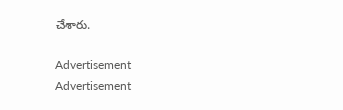చేశారు.

Advertisement
Advertisement